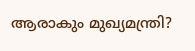ആരാകും മുഖ്യമന്ത്രി?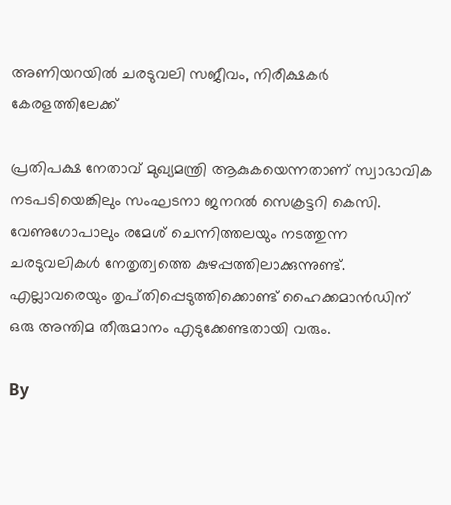അണിയറയിൽ ചരടുവലി സജീവം, നിരീക്ഷകർ കേരളത്തിലേക്ക്

പ്രതിപക്ഷ നേതാവ് മുഖ്യമന്ത്രി ആകുകയെന്നതാണ് സ്വാഭാവിക നടപടിയെങ്കിലും സംഘടനാ ജനറൽ സെക്രട്ടറി കെസി. വേണുഗോപാലും രമേശ് ചെന്നിത്തലയും നടത്തുന്ന ചരടുവലികൾ നേതൃത്വത്തെ കുഴപ്പത്തിലാക്കുന്നുണ്ട്. എല്ലാവരെയും തൃപ്‌തിപ്പെടുത്തിക്കൊണ്ട് ഹൈക്കമാൻഡിന് ഒരു അന്തിമ തീരുമാനം എടുക്കേണ്ടതായി വരും.

By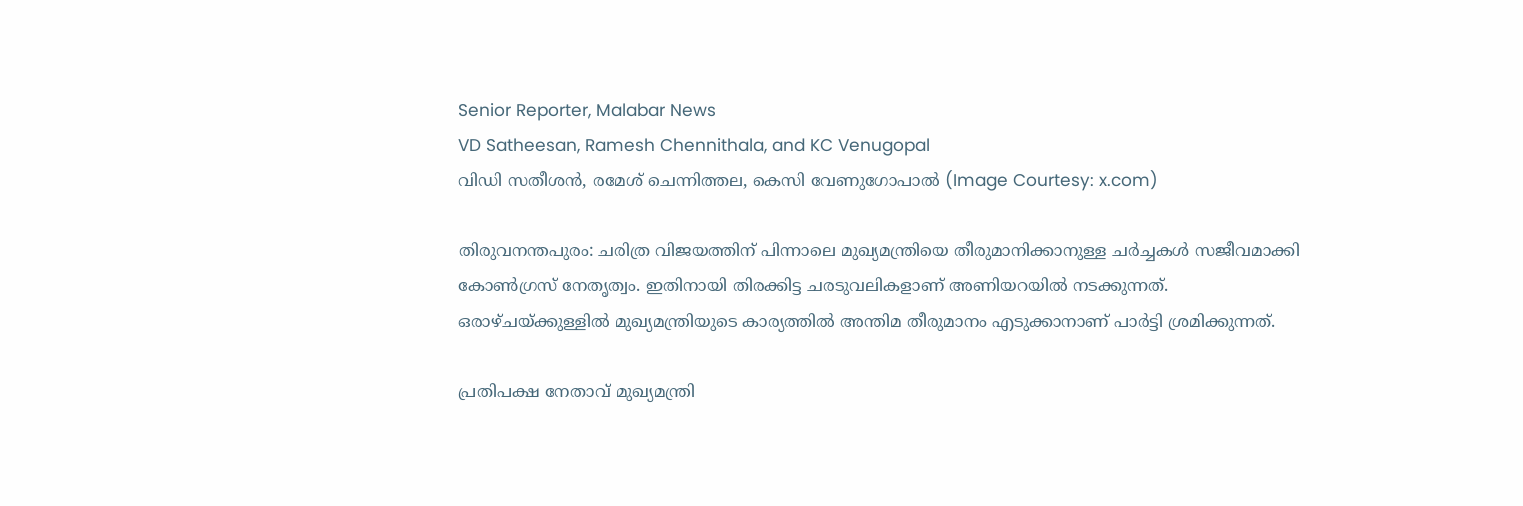Senior Reporter, Malabar News
VD Satheesan, Ramesh Chennithala, and KC Venugopal
വിഡി സതീശൻ, രമേശ് ചെന്നിത്തല, കെസി വേണുഗോപാൽ (Image Courtesy: x.com)

തിരുവനന്തപുരം: ചരിത്ര വിജയത്തിന് പിന്നാലെ മുഖ്യമന്ത്രിയെ തീരുമാനിക്കാനുള്ള ചർച്ചകൾ സജീവമാക്കി കോൺഗ്രസ് നേതൃത്വം. ഇതിനായി തിരക്കിട്ട ചരടുവലികളാണ് അണിയറയിൽ നടക്കുന്നത്. ഒരാഴ്‌ചയ്‌ക്കുള്ളിൽ മുഖ്യമന്ത്രിയുടെ കാര്യത്തിൽ അന്തിമ തീരുമാനം എടുക്കാനാണ് പാർട്ടി ശ്രമിക്കുന്നത്.

പ്രതിപക്ഷ നേതാവ് മുഖ്യമന്ത്രി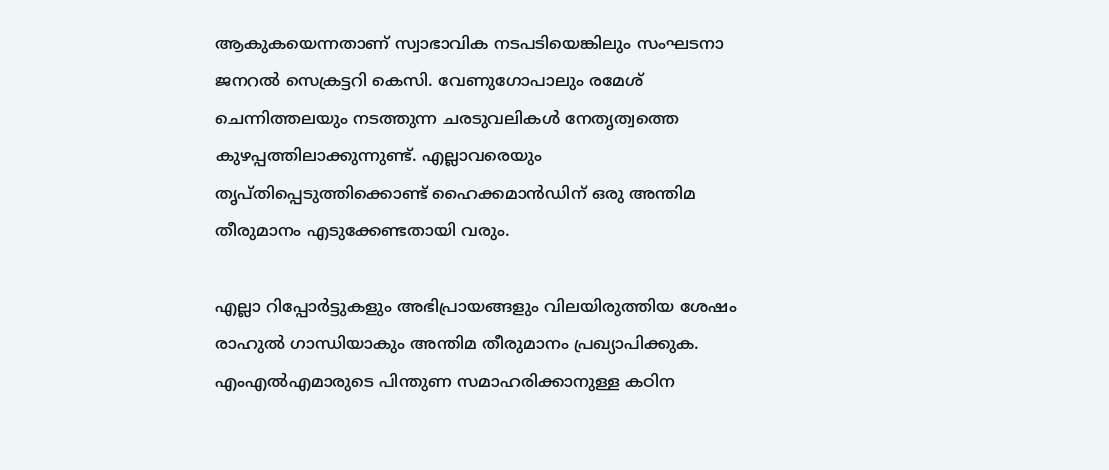ആകുകയെന്നതാണ് സ്വാഭാവിക നടപടിയെങ്കിലും സംഘടനാ ജനറൽ സെക്രട്ടറി കെസി. വേണുഗോപാലും രമേശ് ചെന്നിത്തലയും നടത്തുന്ന ചരടുവലികൾ നേതൃത്വത്തെ കുഴപ്പത്തിലാക്കുന്നുണ്ട്. എല്ലാവരെയും തൃപ്‌തിപ്പെടുത്തിക്കൊണ്ട് ഹൈക്കമാൻഡിന് ഒരു അന്തിമ തീരുമാനം എടുക്കേണ്ടതായി വരും.

എല്ലാ റിപ്പോർട്ടുകളും അഭിപ്രായങ്ങളും വിലയിരുത്തിയ ശേഷം രാഹുൽ ഗാന്ധിയാകും അന്തിമ തീരുമാനം പ്രഖ്യാപിക്കുക. എംഎൽഎമാരുടെ പിന്തുണ സമാഹരിക്കാനുള്ള കഠിന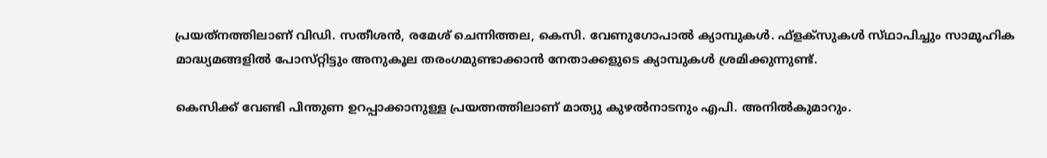പ്രയത്‌നത്തിലാണ്‌ വിഡി. സതീശൻ, രമേശ് ചെന്നിത്തല, കെസി. വേണുഗോപാൽ ക്യാമ്പുകൾ. ഫ്‌ളക്‌സുകൾ സ്‌ഥാപിച്ചും സാമൂഹിക മാദ്ധ്യമങ്ങളിൽ പോസ്‌റ്റിട്ടും അനുകൂല തരംഗമുണ്ടാക്കാൻ നേതാക്കളുടെ ക്യാമ്പുകൾ ശ്രമിക്കുന്നുണ്ട്.

കെസിക്ക് വേണ്ടി പിന്തുണ ഉറപ്പാക്കാനുള്ള പ്രയത്നത്തിലാണ്‌ മാത്യു കുഴൽനാടനും എപി. അനിൽകുമാറും.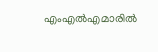എംഎൽഎമാരിൽ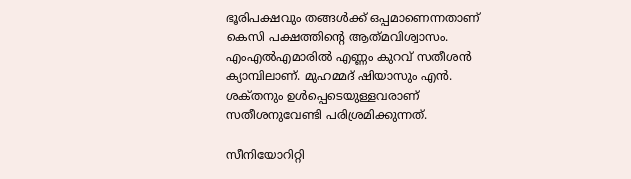ഭൂരിപക്ഷവും തങ്ങൾക്ക് ഒപ്പമാണെന്നതാണ് കെസി പക്ഷത്തിന്റെ ആത്‌മവിശ്വാസം. എംഎൽഎമാരിൽ എണ്ണം കുറവ് സതീശൻ ക്യാമ്പിലാണ്. മുഹമ്മദ് ഷിയാസും എൻ. ശക്‌തനും ഉൾപ്പെടെയുള്ളവരാണ് സതീശനുവേണ്ടി പരിശ്രമിക്കുന്നത്.

സീനിയോറിറ്റി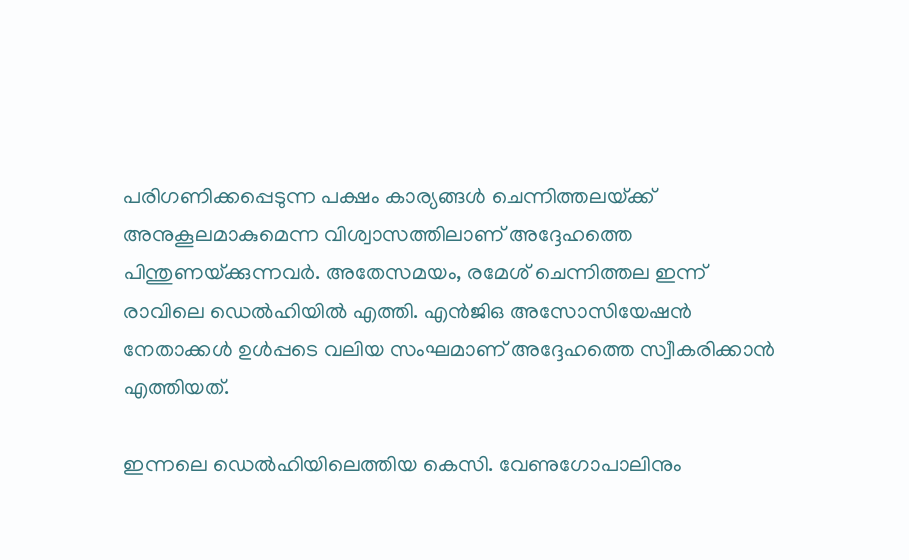പരിഗണിക്കപ്പെടുന്ന പക്ഷം കാര്യങ്ങൾ ചെന്നിത്തലയ്‌ക്ക് അനുകൂലമാകുമെന്ന വിശ്വാസത്തിലാണ് അദ്ദേഹത്തെ പിന്തുണയ്‌ക്കുന്നവർ. അതേസമയം, രമേശ് ചെന്നിത്തല ഇന്ന് രാവിലെ ഡെൽഹിയിൽ എത്തി. എൻജിഒ അസോസിയേഷൻ നേതാക്കൾ ഉൾപ്പടെ വലിയ സംഘമാണ് അദ്ദേഹത്തെ സ്വീകരിക്കാൻ എത്തിയത്.

ഇന്നലെ ഡെൽഹിയിലെത്തിയ കെസി. വേണുഗോപാലിനും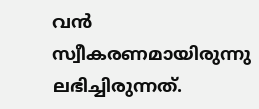വൻ സ്വീകരണമായിരുന്നു ലഭിച്ചിരുന്നത്.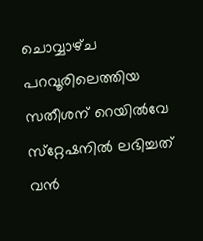ചൊവ്വാഴ്‌ച പറവൂരിലെത്തിയ സതീശന് റെയിൽവേ സ്‌റ്റേഷനിൽ ലഭിച്ചത് വൻ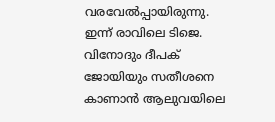വരവേൽപ്പായിരുന്നു. ഇന്ന് രാവിലെ ടിജെ. വിനോദും ദീപക് ജോയിയും സതീശനെ കാണാൻ ആലുവയിലെ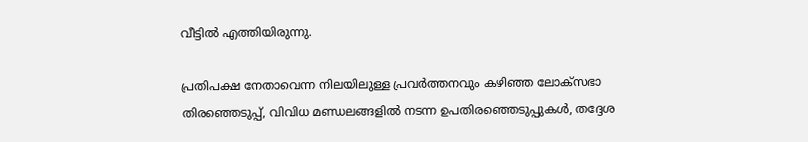വീട്ടിൽ എത്തിയിരുന്നു.

പ്രതിപക്ഷ നേതാവെന്ന നിലയിലുള്ള പ്രവർത്തനവും കഴിഞ്ഞ ലോക്‌സഭാ തിരഞ്ഞെടുപ്പ്, വിവിധ മണ്ഡലങ്ങളിൽ നടന്ന ഉപതിരഞ്ഞെടുപ്പുകൾ, തദ്ദേശ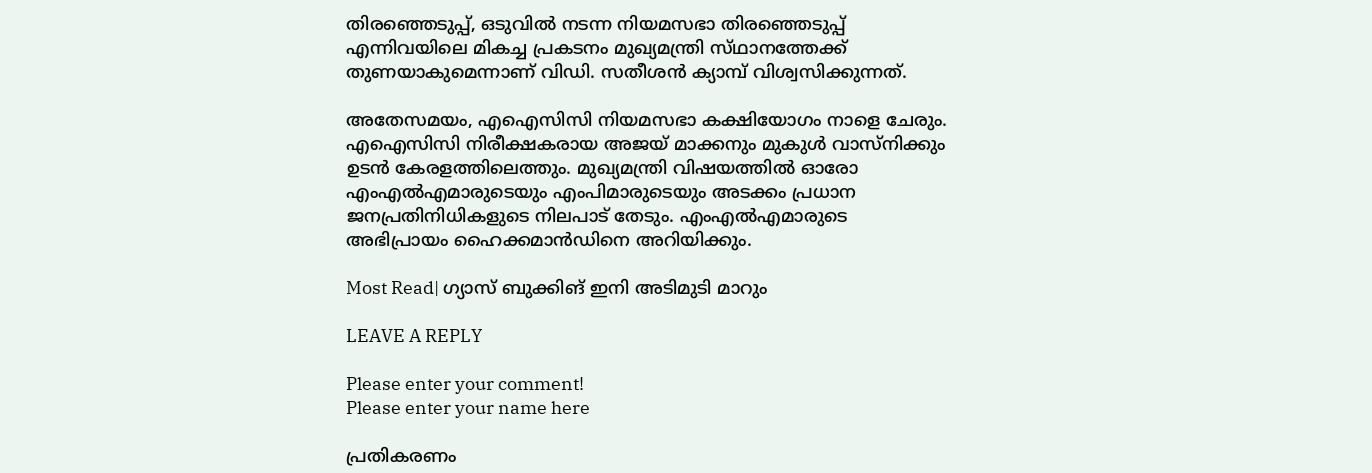തിരഞ്ഞെടുപ്പ്, ഒടുവിൽ നടന്ന നിയമസഭാ തിരഞ്ഞെടുപ്പ് എന്നിവയിലെ മികച്ച പ്രകടനം മുഖ്യമന്ത്രി സ്‌ഥാനത്തേക്ക് തുണയാകുമെന്നാണ് വിഡി. സതീശൻ ക്യാമ്പ് വിശ്വസിക്കുന്നത്.

അതേസമയം, എഐസിസി നിയമസഭാ കക്ഷിയോഗം നാളെ ചേരും. എഐസിസി നിരീക്ഷകരായ അജയ് മാക്കനും മുകുൾ വാസ്‌നിക്കും ഉടൻ കേരളത്തിലെത്തും. മുഖ്യമന്ത്രി വിഷയത്തിൽ ഓരോ എംഎൽഎമാരുടെയും എംപിമാരുടെയും അടക്കം പ്രധാന ജനപ്രതിനിധികളുടെ നിലപാട് തേടും. എംഎൽഎമാരുടെ അഭിപ്രായം ഹൈക്കമാൻഡിനെ അറിയിക്കും.

Most Read| ഗ്യാസ് ബുക്കിങ് ഇനി അടിമുടി മാറും

LEAVE A REPLY

Please enter your comment!
Please enter your name here

പ്രതികരണം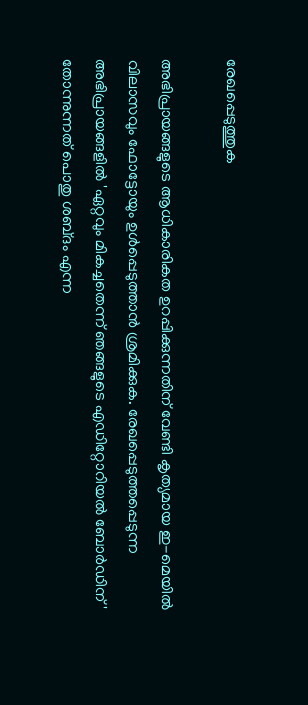രേഖപ്പെടുത്തുക

അഭിപ്രായങ്ങളുടെ ആധികാരികത ഉറപ്പിക്കുന്നതിന് വേണ്ടി കൃത്യമായ ഇ-മെയിൽ വിലാസവും ഫോട്ടോയും ഉൾപ്പെടുത്താൻ ശ്രമിക്കുക. രേഖപ്പെടുത്തപ്പെടുന്ന അഭിപ്രായങ്ങളിൽ 'ഏറ്റവും മികച്ചതെന്ന് ഞങ്ങളുടെ എഡിറ്റോറിയൽ ബോർഡിന്' തോന്നുന്നത് പൊതു ശബ്‌ദം എന്ന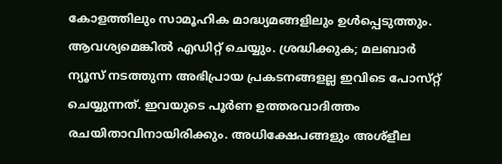കോളത്തിലും സാമൂഹിക മാദ്ധ്യമങ്ങളിലും ഉൾപ്പെടുത്തും. ആവശ്യമെങ്കിൽ എഡിറ്റ് ചെയ്യും. ശ്രദ്ധിക്കുക; മലബാർ ന്യൂസ് നടത്തുന്ന അഭിപ്രായ പ്രകടനങ്ങളല്ല ഇവിടെ പോസ്‌റ്റ് ചെയ്യുന്നത്. ഇവയുടെ പൂർണ ഉത്തരവാദിത്തം രചയിതാവിനായിരിക്കും. അധിക്ഷേപങ്ങളും അശ്‌ളീല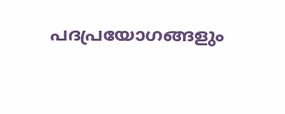പദപ്രയോഗങ്ങളും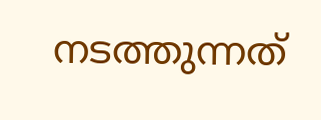നടത്തുന്നത്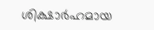ശിക്ഷാർഹമായ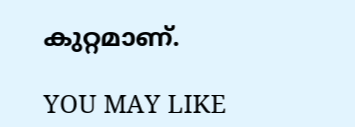കുറ്റമാണ്.

YOU MAY LIKE